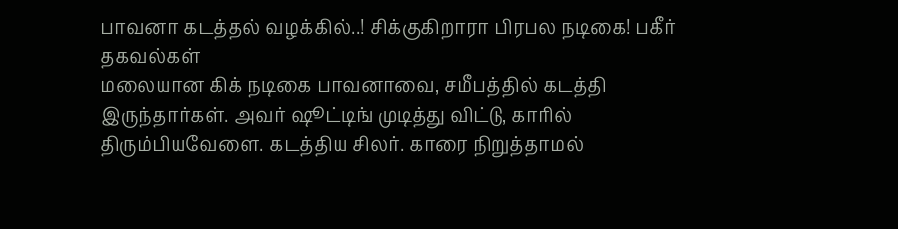பாவனா கடத்தல் வழக்கில்..! சிக்குகிறாரா பிரபல நடிகை! பகீர் தகவல்கள்
மலையான கிக் நடிகை பாவனாவை, சமீபத்தில் கடத்தி இருந்தார்கள். அவர் ஷூட்டிங் முடித்து விட்டு, காரில் திரும்பியவேளை. கடத்திய சிலர். காரை நிறுத்தாமல்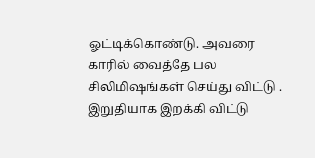ஓட்டிக்கொண்டு. அவரை காரில் வைத்தே பல சிலிமிஷங்கள் செய்து விட்டு . இறுதியாக இறக்கி விட்டு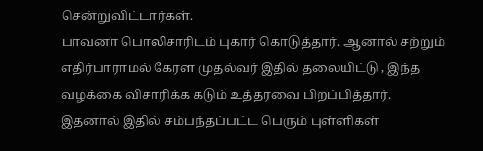சென்றுவிட்டார்கள்.
பாவனா பொலிசாரிடம் புகார் கொடுத்தார். ஆனால் சற்றும் எதிர்பாராமல் கேரள முதல்வர் இதில் தலையிட்டு , இந்த வழக்கை விசாரிக்க கடும் உத்தரவை பிறப்பித்தார். இதனால் இதில் சம்பந்தப்பட்ட பெரும் புள்ளிகள்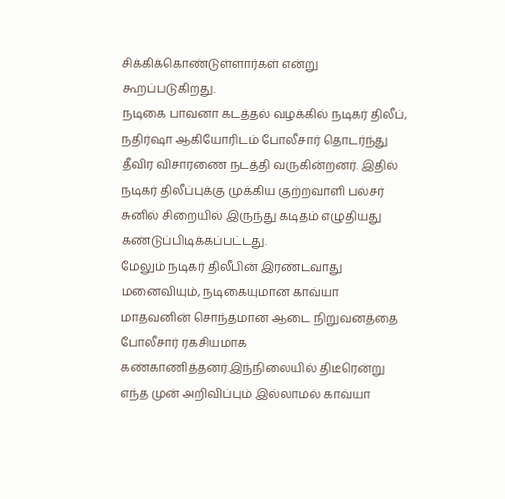சிக்கிக்கொண்டுள்ளார்கள் என்று கூறப்படுகிறது.
நடிகை பாவனா கடத்தல் வழக்கில் நடிகர் திலீப், நதிர்ஷா ஆகியோரிடம் போலீசார் தொடர்ந்து தீவிர விசாரணை நடத்தி வருகின்றனர். இதில் நடிகர் திலீப்புக்கு முக்கிய குற்றவாளி பல்சர் சுனில் சிறையில் இருந்து கடிதம் எழுதியது கண்டுப்பிடிக்கப்பட்டது.
மேலும் நடிகர் திலீபின் இரண்டவாது மனைவியும், நடிகையுமான காவ்யா மாதவனின் சொந்தமான ஆடை நிறுவனத்தை போலீசார் ரகசியமாக கண்காணித்தனர்.இந்நிலையில் திடீரென்று எந்த முன் அறிவிப்பும் இல்லாமல் காவ்யா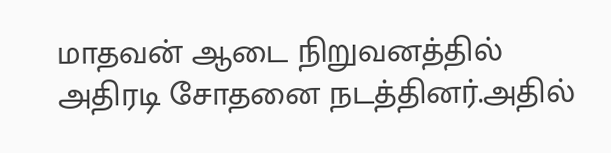மாதவன் ஆடை நிறுவனத்தில் அதிரடி சோதனை நடத்தினர்.அதில்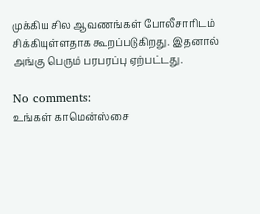முக்கிய சில ஆவணங்கள் போலீசாரிடம் சிக்கியுள்ளதாக கூறப்படுகிறது. இதனால் அங்கு பெரும் பரபரப்பு ஏற்பட்டது.

No comments:
உங்கள் காமென்ஸ்சை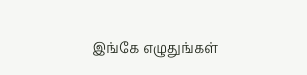இங்கே எழுதுங்கள்